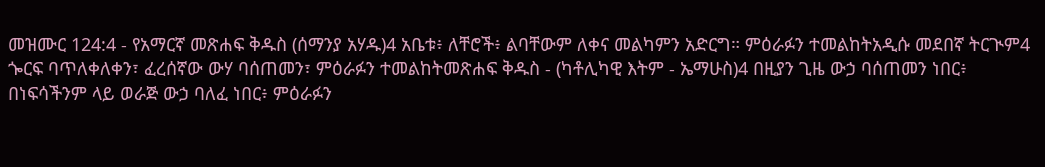መዝሙር 124:4 - የአማርኛ መጽሐፍ ቅዱስ (ሰማንያ አሃዱ)4 አቤቱ፥ ለቸሮች፥ ልባቸውም ለቀና መልካምን አድርግ። ምዕራፉን ተመልከትአዲሱ መደበኛ ትርጒም4 ጐርፍ ባጥለቀለቀን፣ ፈረሰኛው ውሃ ባሰጠመን፣ ምዕራፉን ተመልከትመጽሐፍ ቅዱስ - (ካቶሊካዊ እትም - ኤማሁስ)4 በዚያን ጊዜ ውኃ ባሰጠመን ነበር፥ በነፍሳችንም ላይ ወራጅ ውኃ ባለፈ ነበር፥ ምዕራፉን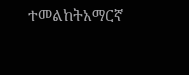ተመልከትአማርኛ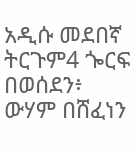አዲሱ መደበኛ ትርጉም4 ጐርፍ በወሰደን፥ ውሃም በሸፈነን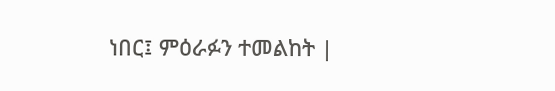ነበር፤ ምዕራፉን ተመልከት |